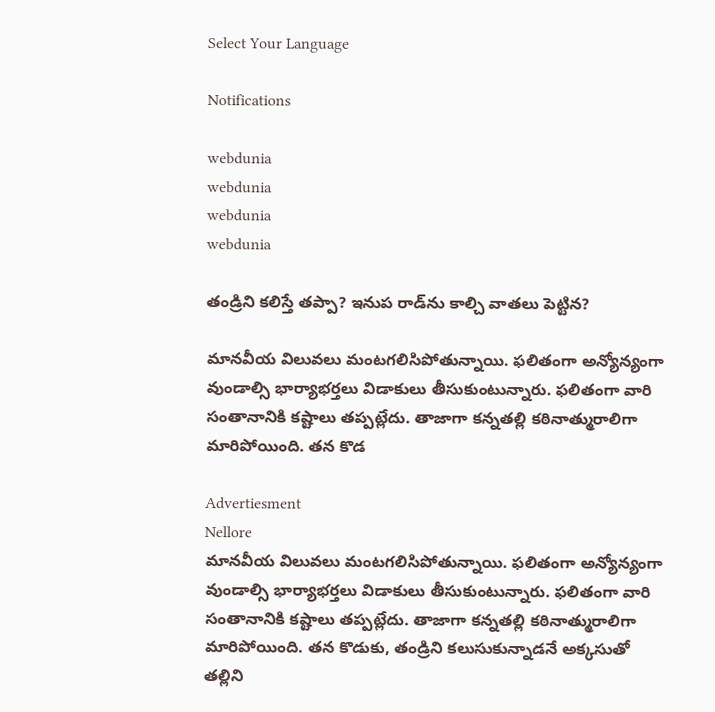Select Your Language

Notifications

webdunia
webdunia
webdunia
webdunia

తండ్రిని కలిస్తే తప్పా? ఇనుప రాడ్‌ను కాల్చి వాతలు పెట్టిన?

మానవీయ విలువలు మంటగలిసిపోతున్నాయి. ఫలితంగా అన్యోన్యంగా వుండాల్సి భార్యాభర్తలు విడాకులు తీసుకుంటున్నారు. ఫలితంగా వారి సంతానానికి కష్టాలు తప్పట్లేదు. తాజాగా కన్నతల్లి కఠినాత్మురాలిగా మారిపోయింది. తన కొడ

Advertiesment
Nellore
మానవీయ విలువలు మంటగలిసిపోతున్నాయి. ఫలితంగా అన్యోన్యంగా వుండాల్సి భార్యాభర్తలు విడాకులు తీసుకుంటున్నారు. ఫలితంగా వారి సంతానానికి కష్టాలు తప్పట్లేదు. తాజాగా కన్నతల్లి కఠినాత్మురాలిగా మారిపోయింది. తన కొడుకు, తండ్రిని కలుసుకున్నాడనే అక్కసుతో తల్లిని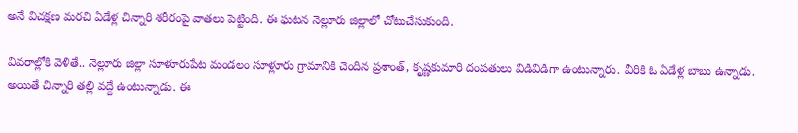అనే విచక్షణ మరచి ఏడేళ్ల చిన్నారి శరీరంపై వాతలు పెట్టింది. ఈ ఘటన నెల్లూరు జిల్లాలో చోటుచేసుకుంది.

వివరాల్లోకి వెళితే.. నెల్లూరు జిల్లా సూళూరుపేట మండలం సూళ్లూరు గ్రామానికి చెందిన ప్రశాంత్, కృష్ణకుమారి దంపతులు విడివిడిగా ఉంటున్నారు. వీరికి ఓ ఏడేళ్ల బాబు ఉన్నాడు. అయితే చిన్నారి తల్లి వద్దే ఉంటున్నాడు. ఈ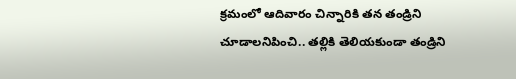క్రమంలో ఆదివారం చిన్నారికి తన తండ్రిని చూడాలనిపించి.. తల్లికి తెలియకుండా తండ్రిని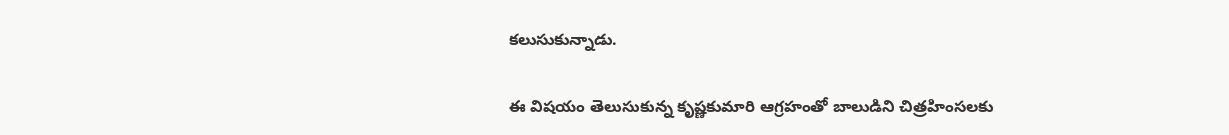కలుసుకున్నాడు.

ఈ విషయం తెలుసుకున్న కృష్ణకుమారి ఆగ్రహంతో బాలుడిని చిత్రహింసలకు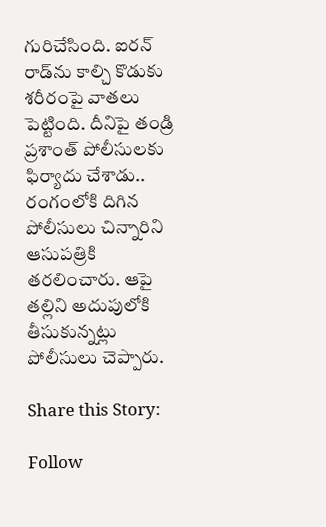గురిచేసింది. ఐరన్ రాడ్‌ను కాల్చి కొడుకు శరీరంపై వాతలు పెట్టింది. దీనిపై తండ్రి ప్రశాంత్ పోలీసులకు ఫిర్యాదు చేశాడు.. రంగంలోకి దిగిన పోలీసులు చిన్నారిని ఆసుపత్రికి తరలించారు. ఆపై తల్లిని అదుపులోకి తీసుకున్నట్లు పోలీసులు చెప్పారు.

Share this Story:

Follow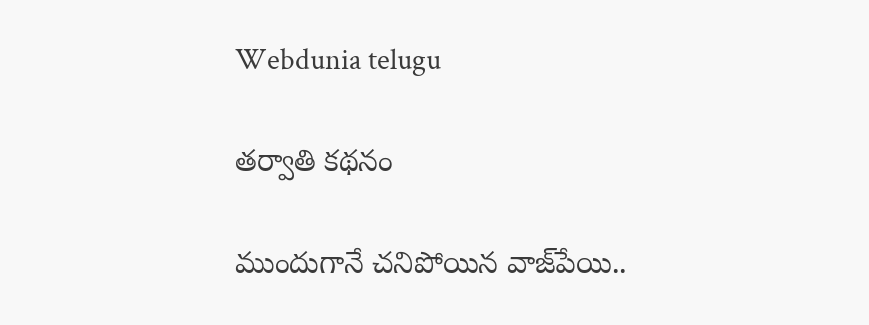Webdunia telugu

తర్వాతి కథనం

ముందుగానే చనిపోయిన వాజ్‌పేయి..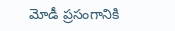మోడీ ప్రసంగానికి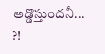అడ్డొస్తుందనీ... ?!